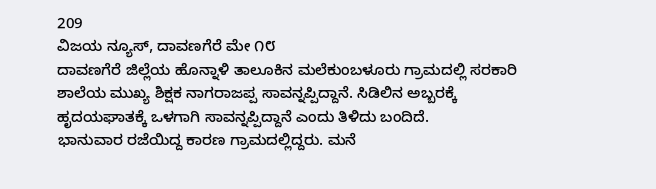209
ವಿಜಯ ನ್ಯೂಸ್, ದಾವಣಗೆರೆ ಮೇ ೧೮
ದಾವಣಗೆರೆ ಜಿಲ್ಲೆಯ ಹೊನ್ನಾಳಿ ತಾಲೂಕಿನ ಮಲೆಕುಂಬಳೂರು ಗ್ರಾಮದಲ್ಲಿ ಸರಕಾರಿ ಶಾಲೆಯ ಮುಖ್ಯ ಶಿಕ್ಷಕ ನಾಗರಾಜಪ್ಪ ಸಾವನ್ನಪ್ಪಿದ್ದಾನೆ. ಸಿಡಿಲಿನ ಅಬ್ಬರಕ್ಕೆ ಹೃದಯಘಾತಕ್ಕೆ ಒಳಗಾಗಿ ಸಾವನ್ನಪ್ಪಿದ್ದಾನೆ ಎಂದು ತಿಳಿದು ಬಂದಿದೆ.
ಭಾನುವಾರ ರಜೆಯಿದ್ದ ಕಾರಣ ಗ್ರಾಮದಲ್ಲಿದ್ದರು. ಮನೆ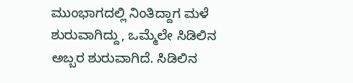ಮುಂಭಾಗದಲ್ಲಿ ನಿಂತಿದ್ದಾಗ ಮಳೆ ಶುರುವಾಗಿದ್ದು, ಒಮ್ಮೆಲೇ ಸಿಡಿಲಿನ ಅಬ್ಬರ ಶುರುವಾಗಿದೆ. ಸಿಡಿಲಿನ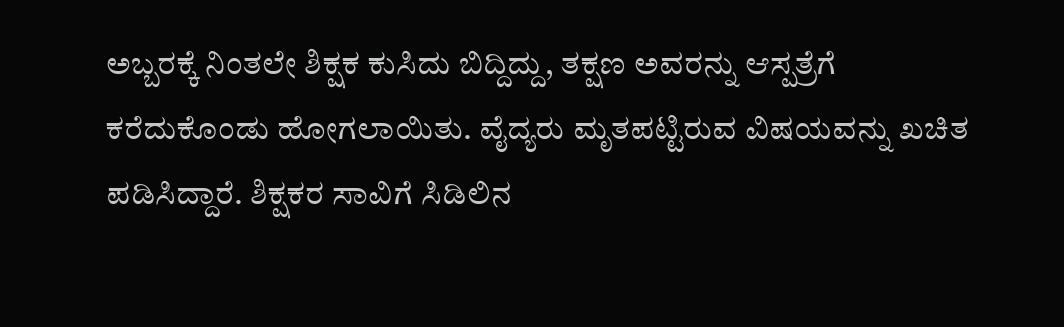ಅಬ್ಬರಕ್ಕೆ ನಿಂತಲೇ ಶಿಕ್ಷಕ ಕುಸಿದು ಬಿದ್ದಿದ್ದು, ತಕ್ಷಣ ಅವರನ್ನು ಆಸ್ಪತ್ರೆಗೆ ಕರೆದುಕೊಂಡು ಹೋಗಲಾಯಿತು. ವೈದ್ಯರು ಮೃತಪಟ್ಟಿರುವ ವಿಷಯವನ್ನು ಖಚಿತ ಪಡಿಸಿದ್ದಾರೆ. ಶಿಕ್ಷಕರ ಸಾವಿಗೆ ಸಿಡಿಲಿನ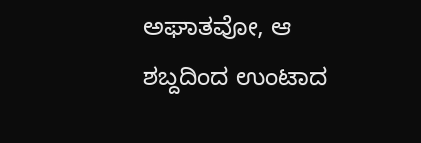ಅಘಾತವೋ, ಆ ಶಬ್ದದಿಂದ ಉಂಟಾದ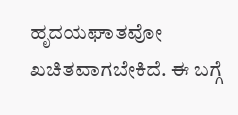ಹೃದಯಘಾತವೋ ಖಚಿತವಾಗಬೇಕಿದೆ. ಈ ಬಗ್ಗೆ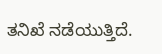ತನಿಖೆ ನಡೆಯುತ್ತಿದೆ.